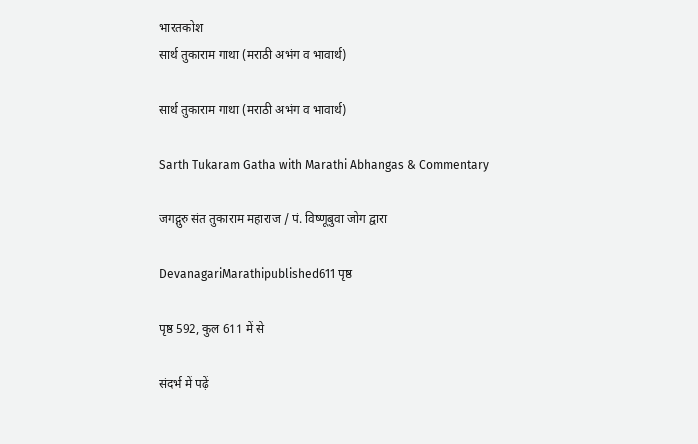भारतकोश
सार्थ तुकाराम गाथा (मराठी अभंग व भावार्थ)

सार्थ तुकाराम गाथा (मराठी अभंग व भावार्थ)

Sarth Tukaram Gatha with Marathi Abhangas & Commentary

जगद्गुरु संत तुकाराम महाराज / पं. विष्णूबुवा जोग द्वारा

DevanagariMarathipublished611 पृष्ठ

पृष्ठ 592, कुल 611 में से

संदर्भ में पढ़ें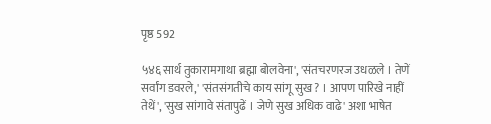पृष्ठ 592

५४६ सार्थ तुकारामगाथा ब्रह्मा बोलवेना', 'संतचरणरज उधळले । तेणें सर्वांग डवरले,' 'संतसंगतीचे काय सांगू सुख ? । आपण पारिखे नाहीं तेथें', 'सुख सांगावे संतापुढें । जेणे सुख अधिक वाढे' अशा भाषेत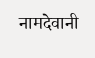नामदेवानी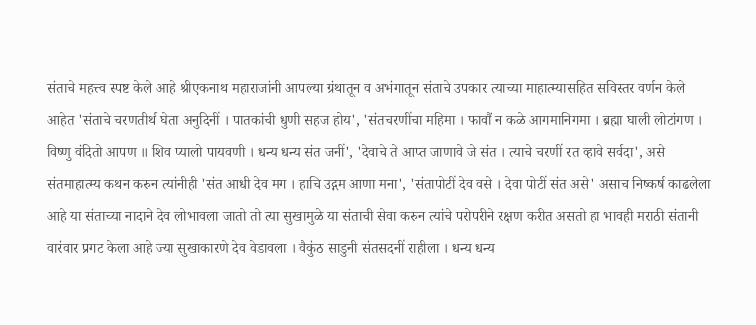संताचे महत्त्व स्पष्ट केले आहे श्रीएकनाथ महाराजांनी आपल्या ग्रंथातून व अभंगातून संताचे उपकार त्याच्या माहात्म्यासहित सविस्तर वर्णन केले आहेत 'संताचे चरणतीर्थ घेता अनुदिनीं । पातकांची धुणी सहज होय', 'संतचरणींचा महिमा । फावौं न कळे आगमानिगमा । ब्रह्मा घाली लोटांगण । विष्णु वंदितो आपण ॥ शिव प्यालो पायवणी । धन्य धन्य संत जनीं', 'देवाचे ते आप्त जाणावे जे संत । त्याचे चरणीं रत व्हावे सर्वदा', असे संतमाहात्म्य कथन करुन त्यांनीही 'संत आधी देव मग । हाचि उद्गम आणा मना', 'संतापोटीं देव वसे । देवा पोटीं संत असे' असाच निष्कर्ष काढलेला आहे या संताच्या नादाने देव लोभावला जातो तो त्या सुखामुळे या संताची सेवा करुन त्यांचे परोपरीने रक्षण करीत असतो हा भावही मराठी संतानी वारंवार प्रगट केला आहे ज्या सुखाकारणे देव वेडावला । वैकुंठ साडुनी संतसदनीं राहीला । धन्य धन्य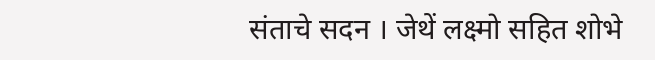संताचे सदन । जेथें लक्ष्मो सहित शोभे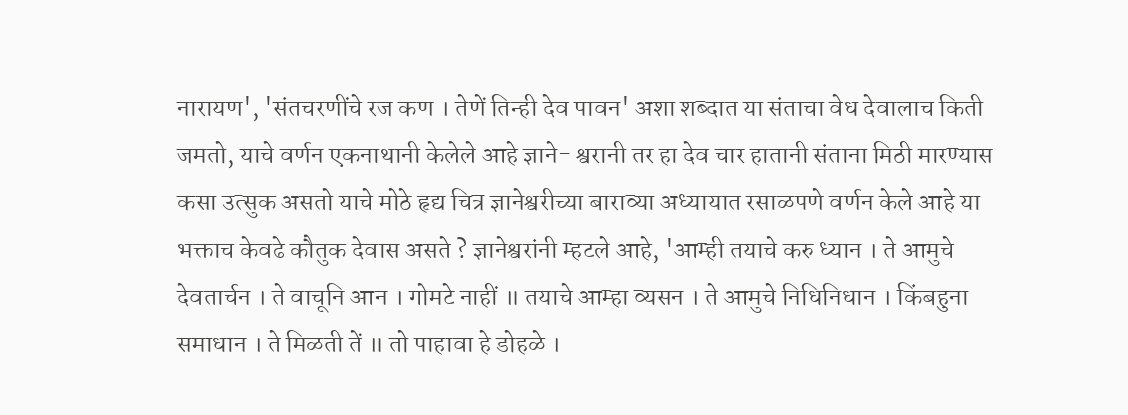नारायण', 'संतचरणींचे रज कण । तेणें तिन्ही देव पावन' अशा शब्दात या संताचा वेध देवालाच किती जमतो, याचे वर्णन एकनाथानी केलेले आहे ज्ञाने- श्वरानी तर हा देव चार हातानी संताना मिठी मारण्यास कसा उत्सुक असतो याचे मोठे हृद्य चित्र ज्ञानेश्वरीच्या बाराव्या अध्यायात रसाळपणे वर्णन केले आहे या भक्ताच केवढे कौतुक देवास असते ? ज्ञानेश्वरांनी म्हटले आहे, 'आम्ही तयाचे करु ध्यान । ते आमुचे देवतार्चन । ते वाचूनि आन । गोमटे नाहीं ॥ तयाचे आम्हा व्यसन । ते आमुचे निधिनिधान । किंबहुना समाधान । ते मिळती तें ॥ तो पाहावा हे डोहळे ।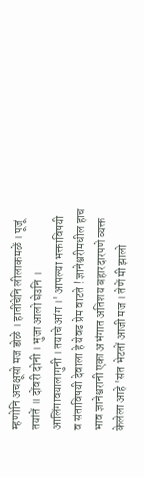म्हणोनि अचक्षूसो मज डोळे । हातींचेनि लीलाकमळें । पूजूं तयांतें ॥ दोंवरी दोनी । भुजा आलो घेउनि । आलिंगावयालागुनी । तयाचे आंग ।' आपल्या भक्ताविषयी व संताविषयी देवाला हे येवढ प्रेम वाटते ! ज्ञानेश्वरीमधील हाच भाव ज्ञानेश्वरानी एका अभंगात अतिशय बहारदारपणे व्यक्त केलेला आहे 'संत भेटतों आजी मज । तेणें मी झालो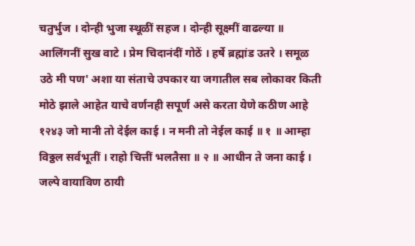चतुर्भुज । दोन्ही भुजा स्थूळीं सहज । दोन्ही सूक्ष्मीं वाढल्या ॥ आलिंगनीं सुख वाटे । प्रेम चिदानंदीं गोठें । हर्षे ब्रह्मांड उतरे । समूळ उठे मी पण' अशा या संताचे उपकार या जगातील सब लोकावर किती मोठे झाले आहेत याचे वर्णनही सपूर्ण असे करता येणे कठीण आहे १२४३ जो मानी तो देईल काई । न मनी तो नेईल काई ॥ १ ॥ आम्हा विठ्ठल सर्वभूतीं । राहो चित्तीं भलतैसा ॥ २ ॥ आधीन ते जना काई । जल्पे वायाविण ठायी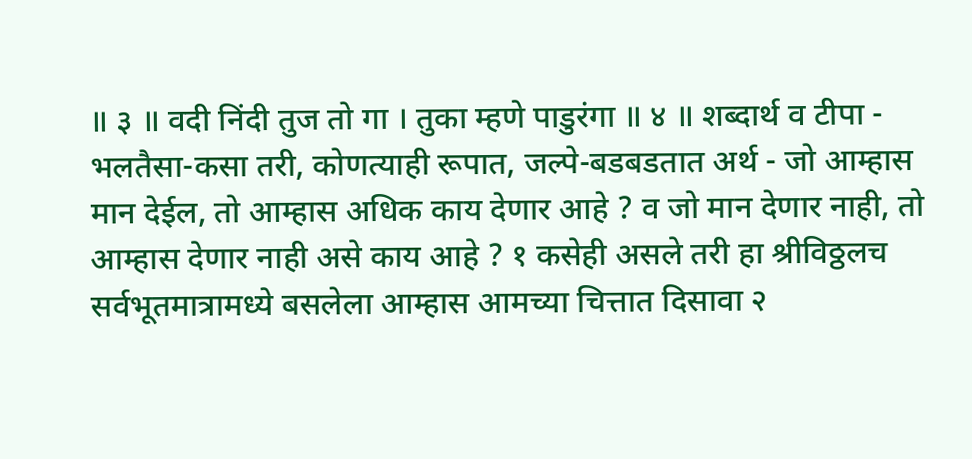॥ ३ ॥ वदी निंदी तुज तो गा । तुका म्हणे पाडुरंगा ॥ ४ ॥ शब्दार्थ व टीपा - भलतैसा-कसा तरी, कोणत्याही रूपात, जल्पे-बडबडतात अर्थ - जो आम्हास मान देईल, तो आम्हास अधिक काय देणार आहे ? व जो मान देणार नाही, तो आम्हास देणार नाही असे काय आहे ? १ कसेही असले तरी हा श्रीविठ्ठलच सर्वभूतमात्रामध्ये बसलेला आम्हास आमच्या चित्तात दिसावा २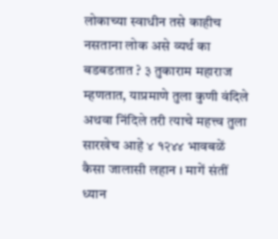लोकाच्या स्वाधीन तसे काहीच नसताना लोक असे व्यर्थ का बडबडतात ? ३ तुकाराम महाराज म्हणतात, याप्रमाणे तुला कुणी वंदिले अथवा निंदिले तरी त्याचे महत्त्व तुला सारखेच आहे ४ १२४४ भावबळें कैसा जालासी लहान । मागें संतीं ध्यान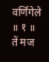वर्णिगेले ॥ १ ॥ तें मज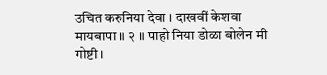उचित करुनिया देवा । दाखवीं केशवा मायबापा ॥ २ ॥ पाहो निया डोळा बोलेन मी गोष्टी ।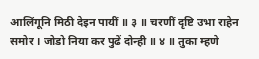आलिंगूनि मिठी देइन पायीं ॥ ३ ॥ चरणीं दृष्टि उभा राहेन समोर । जोडो निया कर पुढें दोन्ही ॥ ४ ॥ तुका म्हणे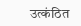उत्कंठित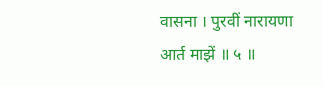वासना । पुरवीं नारायणा आर्त माझें ॥ ५ ॥